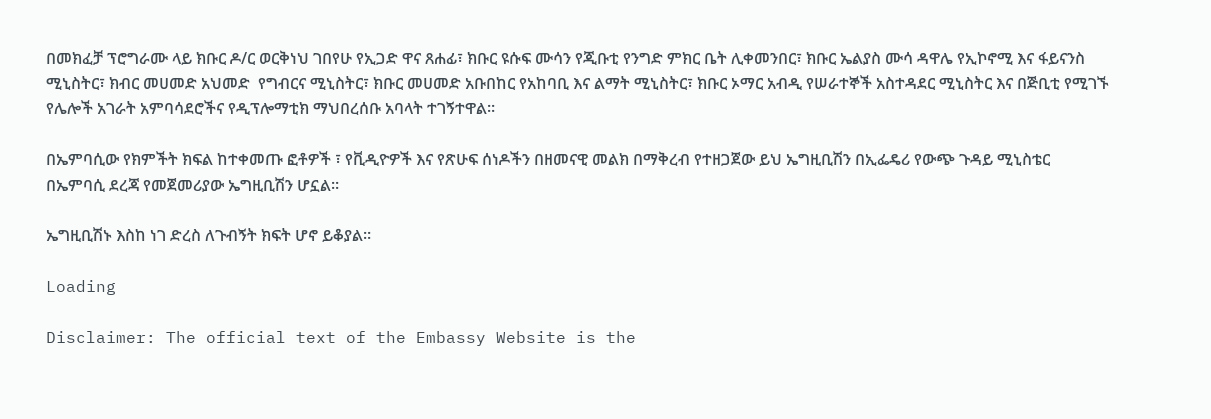በመክፈቻ ፕሮግራሙ ላይ ክቡር ዶ/ር ወርቅነህ ገበየሁ የኢጋድ ዋና ጸሐፊ፣ ክቡር ዩሱፍ ሙሳን የጂቡቲ የንግድ ምክር ቤት ሊቀመንበር፣ ክቡር ኤልያስ ሙሳ ዳዋሌ የኢኮኖሚ እና ፋይናንስ ሚኒስትር፣ ክብር መሀመድ አህመድ  የግብርና ሚኒስትር፣ ክቡር መሀመድ አቡበከር የአከባቢ እና ልማት ሚኒስትር፣ ክቡር ኦማር አብዲ የሠራተኞች አስተዳደር ሚኒስትር እና በጅቢቲ የሚገኙ የሌሎች አገራት አምባሳደሮችና የዲፕሎማቲክ ማህበረሰቡ አባላት ተገኝተዋል።

በኤምባሲው የክምችት ክፍል ከተቀመጡ ፎቶዎች ፣ የቪዲዮዎች እና የጽሁፍ ሰነዶችን በዘመናዊ መልክ በማቅረብ የተዘጋጀው ይህ ኤግዚቢሽን በኢፌዴሪ የውጭ ጉዳይ ሚኒስቴር በኤምባሲ ደረጃ የመጀመሪያው ኤግዚቢሽን ሆኗል።

ኤግዚቢሽኑ እስከ ነገ ድረስ ለጉብኝት ክፍት ሆኖ ይቆያል።

Loading

Disclaimer: The official text of the Embassy Website is the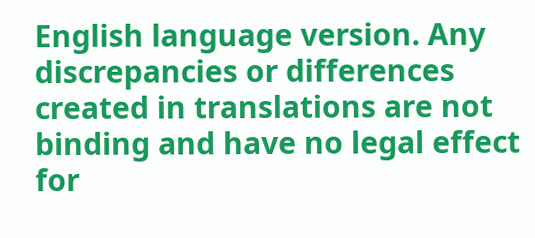English language version. Any discrepancies or differences created in translations are not binding and have no legal effect for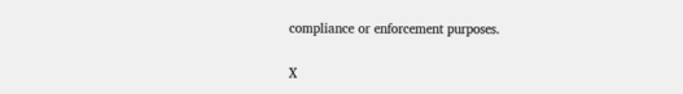compliance or enforcement purposes.

X